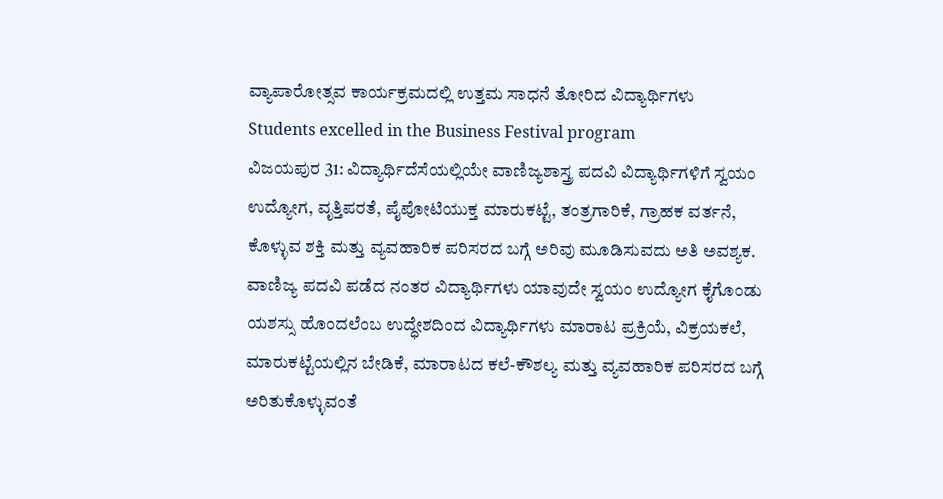ವ್ಯಾಪಾರೋತ್ಸವ ಕಾರ್ಯಕ್ರಮದಲ್ಲಿ ಉತ್ತಮ ಸಾಧನೆ ತೋರಿದ ವಿದ್ಯಾರ್ಥಿಗಳು
Students excelled in the Business Festival program
ವಿಜಯಪುರ 31: ವಿದ್ಯಾರ್ಥಿದೆಸೆಯಲ್ಲಿಯೇ ವಾಣಿಜ್ಯಶಾಸ್ತ್ರ ಪದವಿ ವಿದ್ಯಾರ್ಥಿಗಳಿಗೆ ಸ್ವಯಂ ಉದ್ಯೋಗ, ವೃತ್ತಿಪರತೆ, ಪೈಪೋಟಿಯುಕ್ತ ಮಾರುಕಟ್ಟೆ, ತಂತ್ರಗಾರಿಕೆ, ಗ್ರಾಹಕ ವರ್ತನೆ, ಕೊಳ್ಳುವ ಶಕ್ತಿ ಮತ್ತು ವ್ಯವಹಾರಿಕ ಪರಿಸರದ ಬಗ್ಗೆ ಅರಿವು ಮೂಡಿಸುವದು ಅತಿ ಅವಶ್ಯಕ.
ವಾಣಿಜ್ಯ ಪದವಿ ಪಡೆದ ನಂತರ ವಿದ್ಯಾರ್ಥಿಗಳು ಯಾವುದೇ ಸ್ವಯಂ ಉದ್ಯೋಗ ಕೈಗೊಂಡು ಯಶಸ್ಸು ಹೊಂದಲೆಂಬ ಉದ್ಧೇಶದಿಂದ ವಿದ್ಯಾರ್ಥಿಗಳು ಮಾರಾಟ ಪ್ರಕ್ರಿಯೆ, ವಿಕ್ರಯಕಲೆ, ಮಾರುಕಟ್ಟೆಯಲ್ಲಿನ ಬೇಡಿಕೆ, ಮಾರಾಟದ ಕಲೆ-ಕೌಶಲ್ಯ ಮತ್ತು ವ್ಯವಹಾರಿಕ ಪರಿಸರದ ಬಗ್ಗೆ ಅರಿತುಕೊಳ್ಳುವಂತೆ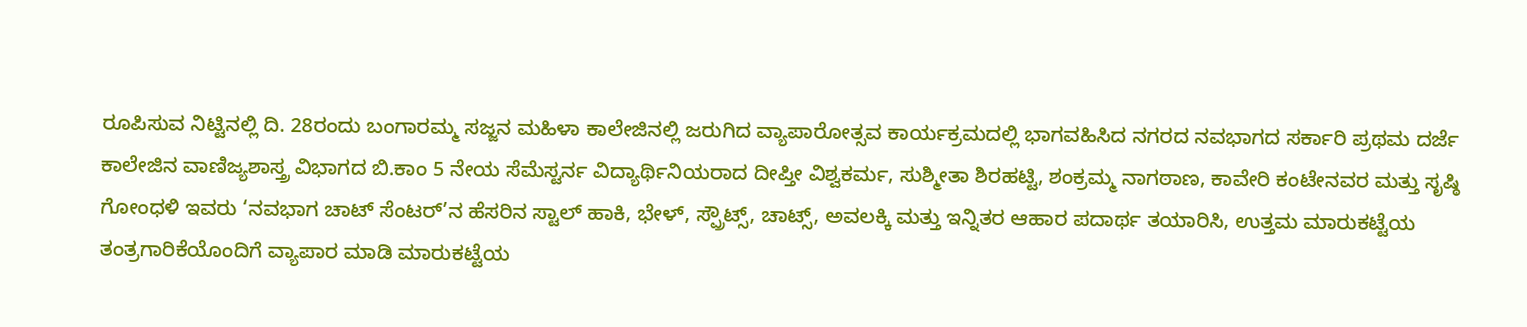ರೂಪಿಸುವ ನಿಟ್ಟಿನಲ್ಲಿ ದಿ. 28ರಂದು ಬಂಗಾರಮ್ಮ ಸಜ್ಜನ ಮಹಿಳಾ ಕಾಲೇಜಿನಲ್ಲಿ ಜರುಗಿದ ವ್ಯಾಪಾರೋತ್ಸವ ಕಾರ್ಯಕ್ರಮದಲ್ಲಿ ಭಾಗವಹಿಸಿದ ನಗರದ ನವಭಾಗದ ಸರ್ಕಾರಿ ಪ್ರಥಮ ದರ್ಜೆ ಕಾಲೇಜಿನ ವಾಣಿಜ್ಯಶಾಸ್ತ್ರ ವಿಭಾಗದ ಬಿ.ಕಾಂ 5 ನೇಯ ಸೆಮೆಸ್ಟರ್ನ ವಿದ್ಯಾರ್ಥಿನಿಯರಾದ ದೀಪ್ತೀ ವಿಶ್ವಕರ್ಮ, ಸುಶ್ಮೀತಾ ಶಿರಹಟ್ಟಿ, ಶಂಕ್ರಮ್ಮ ನಾಗಠಾಣ, ಕಾವೇರಿ ಕಂಟೇನವರ ಮತ್ತು ಸೃಷ್ಠಿ ಗೋಂಧಳಿ ಇವರು ‘ನವಭಾಗ ಚಾಟ್ ಸೆಂಟರ್’ನ ಹೆಸರಿನ ಸ್ಟಾಲ್ ಹಾಕಿ, ಭೇಳ್, ಸ್ಪ್ರೌಟ್ಸ್, ಚಾಟ್ಸ್, ಅವಲಕ್ಕಿ ಮತ್ತು ಇನ್ನಿತರ ಆಹಾರ ಪದಾರ್ಥ ತಯಾರಿಸಿ, ಉತ್ತಮ ಮಾರುಕಟ್ಟೆಯ ತಂತ್ರಗಾರಿಕೆಯೊಂದಿಗೆ ವ್ಯಾಪಾರ ಮಾಡಿ ಮಾರುಕಟ್ಟೆಯ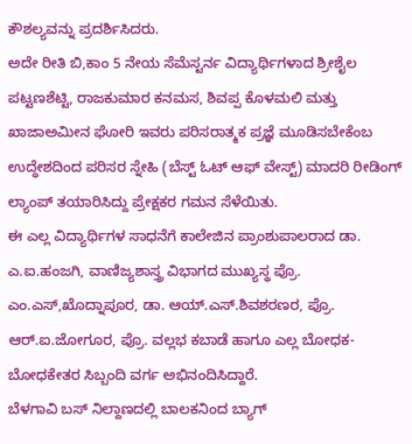ಕೌಶಲ್ಯವನ್ನು ಪ್ರದರ್ಶಿಸಿದರು.
ಅದೇ ರೀತಿ ಬಿ,ಕಾಂ 5 ನೇಯ ಸೆಮೆಸ್ಟರ್ನ ವಿದ್ಯಾರ್ಥಿಗಳಾದ ಶ್ರೀಶೈಲ ಪಟ್ಟಣಶೆಟ್ಟಿ, ರಾಜಕುಮಾರ ಕನಮಸ, ಶಿವಪ್ಪ ಕೊಳಮಲಿ ಮತ್ತು ಖಾಜಾಅಮೀನ ಘೋರಿ ಇವರು ಪರಿಸರಾತ್ಮಕ ಪ್ರಜ್ಞೆ ಮೂಡಿಸಬೇಕೆಂಬ ಉದ್ಧೇಶದಿಂದ ಪರಿಸರ ಸ್ನೇಹಿ (ಬೆಸ್ಟ್ ಓಟ್ ಆಫ್ ವೇಸ್ಟ್) ಮಾದರಿ ರೀಡಿಂಗ್ ಲ್ಯಾಂಪ್ ತಯಾರಿಸಿದ್ದು ಪ್ರೇಕ್ಷಕರ ಗಮನ ಸೆಳೆಯಿತು.
ಈ ಎಲ್ಲ ವಿದ್ಯಾರ್ಥಿಗಳ ಸಾಧನೆಗೆ ಕಾಲೇಜಿನ ಪ್ರಾಂಶುಪಾಲರಾದ ಡಾ. ಎ.ಐ.ಹಂಜಗಿ, ವಾಣಿಜ್ಯಶಾಸ್ತ್ರ ವಿಭಾಗದ ಮುಖ್ಯಸ್ಥ ಪ್ರೊ. ಎಂ.ಎಸ್,ಖೊದ್ನಾಪೂರ, ಡಾ. ಆಯ್.ಎಸ್.ಶಿವಶರಣರ, ಪ್ರೊ. ಆರ್.ಐ.ಜೋಗೂರ, ಪ್ರೊ. ವಲ್ಲಭ ಕಬಾಡೆ ಹಾಗೂ ಎಲ್ಲ ಬೋಧಕ-ಬೋಧಕೇತರ ಸಿಬ್ಬಂದಿ ವರ್ಗ ಅಭಿನಂದಿಸಿದ್ದಾರೆ.
ಬೆಳಗಾವಿ ಬಸ್ ನಿಲ್ದಾಣದಲ್ಲಿ ಬಾಲಕನಿಂದ ಬ್ಯಾಗ್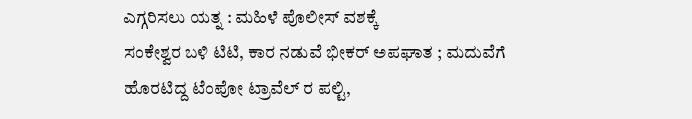ಎಗ್ಗರಿಸಲು ಯತ್ನ : ಮಹಿಳೆ ಪೊಲೀಸ್ ವಶಕ್ಕೆ
ಸಂಕೇಶ್ವರ ಬಳಿ ಟಿಟಿ, ಕಾರ ನಡುವೆ ಭೀಕರ್ ಅಪಘಾತ ; ಮದುವೆಗೆ ಹೊರಟಿದ್ದ ಟೆಂಪೋ ಟ್ರಾವೆಲ್ ರ ಪಲ್ಟಿ,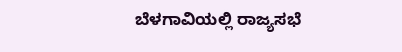ಬೆಳಗಾವಿಯಲ್ಲಿ ರಾಜ್ಯಸಭೆ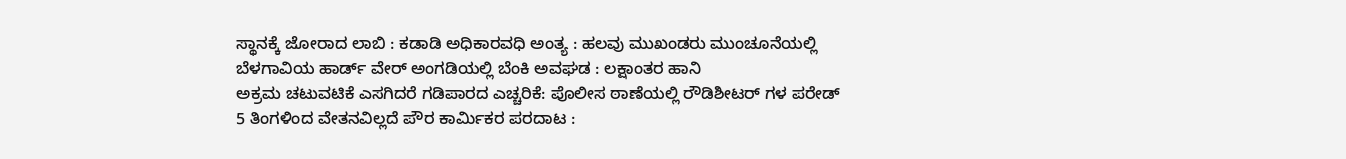ಸ್ಥಾನಕ್ಕೆ ಜೋರಾದ ಲಾಬಿ : ಕಡಾಡಿ ಅಧಿಕಾರವಧಿ ಅಂತ್ಯ : ಹಲವು ಮುಖಂಡರು ಮುಂಚೂನೆಯಲ್ಲಿ
ಬೆಳಗಾವಿಯ ಹಾರ್ಡ್ ವೇರ್ ಅಂಗಡಿಯಲ್ಲಿ ಬೆಂಕಿ ಅವಘಡ : ಲಕ್ಷಾಂತರ ಹಾನಿ
ಅಕ್ರಮ ಚಟುವಟಿಕೆ ಎಸಗಿದರೆ ಗಡಿಪಾರದ ಎಚ್ಚರಿಕೆ: ಪೊಲೀಸ ಠಾಣೆಯಲ್ಲಿ ರೌಡಿಶೀಟರ್ ಗಳ ಪರೇಡ್
5 ತಿಂಗಳಿಂದ ವೇತನವಿಲ್ಲದೆ ಪೌರ ಕಾರ್ಮಿಕರ ಪರದಾಟ :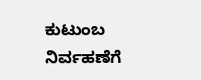ಕುಟುಂಬ ನಿರ್ವಹಣೆಗೆ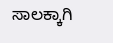ಸಾಲಕ್ಕಾಗಿ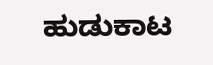ಹುಡುಕಾಟ